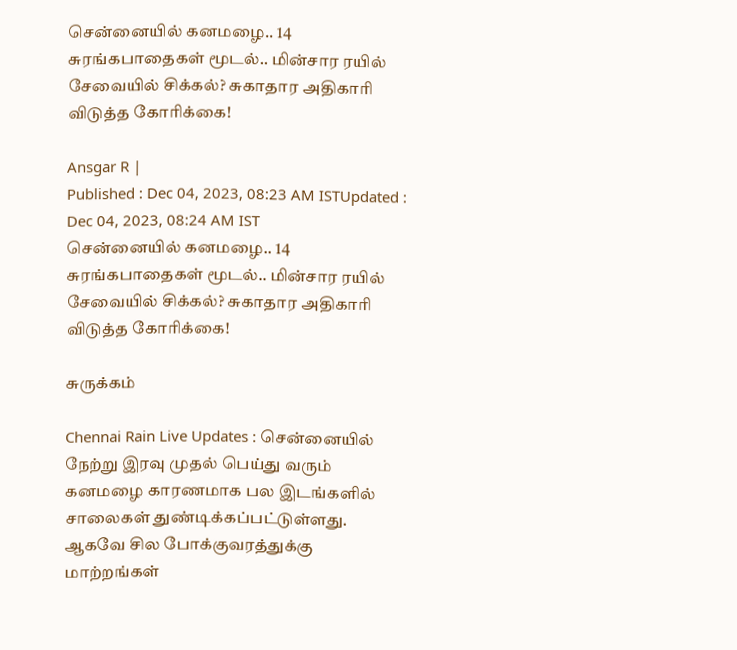சென்னையில் கனமழை.. 14 சுரங்கபாதைகள் மூடல்.. மின்சார ரயில் சேவையில் சிக்கல்? சுகாதார அதிகாரி விடுத்த கோரிக்கை!

Ansgar R |
Published : Dec 04, 2023, 08:23 AM ISTUpdated : Dec 04, 2023, 08:24 AM IST
சென்னையில் கனமழை.. 14 சுரங்கபாதைகள் மூடல்.. மின்சார ரயில் சேவையில் சிக்கல்? சுகாதார அதிகாரி விடுத்த கோரிக்கை!

சுருக்கம்

Chennai Rain Live Updates : சென்னையில் நேற்று இரவு முதல் பெய்து வரும் கனமழை காரணமாக பல இடங்களில் சாலைகள் துண்டிக்கப்பட்டுள்ளது. ஆகவே சில போக்குவரத்துக்கு மாற்றங்கள்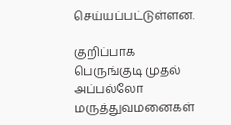செய்யப்பட்டுள்ளன.

குறிப்பாக பெருங்குடி முதல் அப்பல்லோ மருத்துவமனைகள்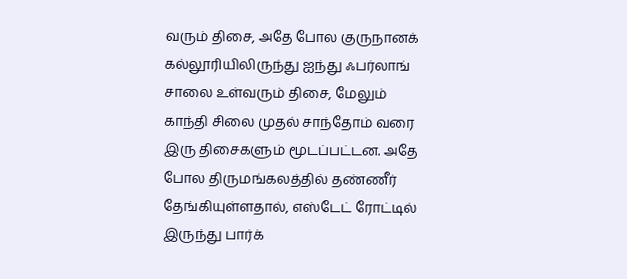வரும் திசை, அதே போல குருநானக் கல்லூரியிலிருந்து ஐந்து ஃபர்லாங் சாலை உள்வரும் திசை, மேலும் காந்தி சிலை முதல் சாந்தோம் வரை இரு திசைகளும் மூடப்பட்டன. அதே போல திருமங்கலத்தில் தண்ணீர் தேங்கியுள்ளதால், எஸ்டேட் ரோட்டில் இருந்து பார்க்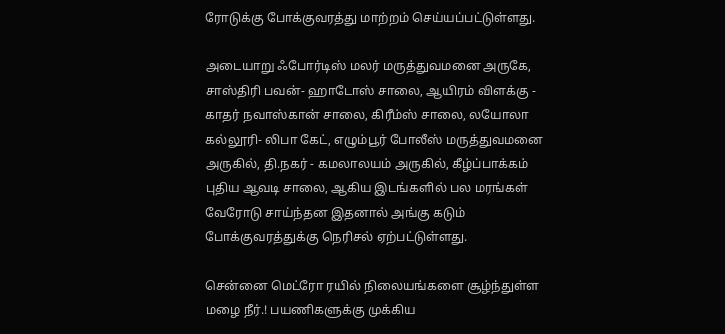ரோடுக்கு போக்குவரத்து மாற்றம் செய்யப்பட்டுள்ளது.

அடையாறு ஃபோர்டிஸ் மலர் மருத்துவமனை அருகே, சாஸ்திரி பவன்- ஹாடோஸ் சாலை, ஆயிரம் விளக்கு - காதர் நவாஸ்கான் சாலை, கிரீம்ஸ் சாலை, லயோலா கல்லூரி- லிபா கேட், எழும்பூர் போலீஸ் மருத்துவமனை அருகில், தி.நகர் - கமலாலயம் அருகில், கீழ்ப்பாக்கம் புதிய ஆவடி சாலை, ஆகிய இடங்களில் பல மரங்கள் வேரோடு சாய்ந்தன இதனால் அங்கு கடும் போக்குவரத்துக்கு நெரிசல் ஏற்பட்டுள்ளது.

சென்னை மெட்ரோ ரயில் நிலையங்களை சூழ்ந்துள்ள மழை நீர்.! பயணிகளுக்கு முக்கிய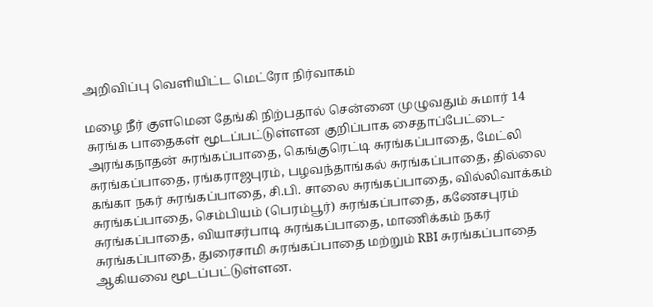அறிவிப்பு வெளியிட்ட மெட்ரோ நிர்வாகம்

மழை நீர் குளமென தேங்கி நிற்பதால் சென்னை முழுவதும் சுமார் 14 சுரங்க பாதைகள் மூடப்பட்டுள்ளன குறிப்பாக சைதாப்பேட்டை- அரங்கநாதன் சுரங்கப்பாதை, கெங்குரெட்டி சுரங்கப்பாதை, மேட்லி சுரங்கப்பாதை, ரங்கராஜபுரம், பழவந்தாங்கல் சுரங்கப்பாதை, தில்லை கங்கா நகர் சுரங்கப்பாதை, சி.பி. சாலை சுரங்கப்பாதை, வில்லிவாக்கம் சுரங்கப்பாதை, செம்பியம் (பெரம்பூர்) சுரங்கப்பாதை, கணேசபுரம் சுரங்கப்பாதை, வியாசர்பாடி சுரங்கப்பாதை, மாணிக்கம் நகர் சுரங்கப்பாதை, துரைசாமி சுரங்கப்பாதை மற்றும் RBI சுரங்கப்பாதை ஆகியவை மூடப்பட்டுள்ளன.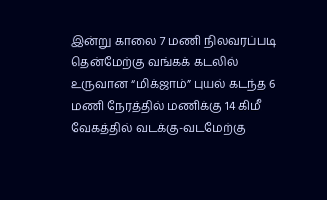இன்று காலை 7 மணி நிலவரப்படி தென்மேற்கு வங்கக் கடலில் உருவான “மிக்ஜாம்” புயல் கடந்த 6 மணி நேரத்தில் மணிக்கு 14 கிமீ வேகத்தில் வடக்கு-வடமேற்கு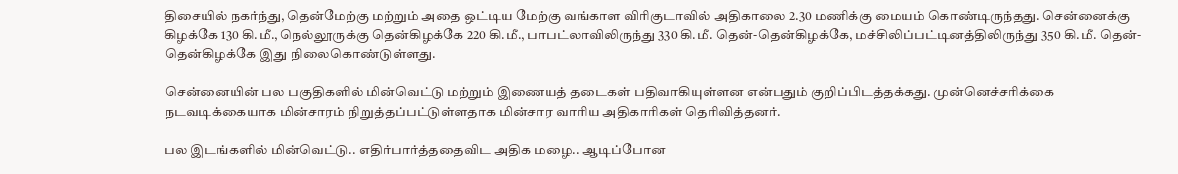திசையில் நகர்ந்து, தென்மேற்கு மற்றும் அதை ஒட்டிய மேற்கு வங்காள விரிகுடாவில் அதிகாலை 2.30 மணிக்கு மையம் கொண்டிருந்தது. சென்னைக்கு கிழக்கே 130 கி.மீ., நெல்லூருக்கு தென்கிழக்கே 220 கி.மீ., பாபட்லாவிலிருந்து 330 கி.மீ. தென்-தென்கிழக்கே, மச்சிலிப்பட்டினத்திலிருந்து 350 கி.மீ. தென்-தென்கிழக்கே இது நிலைகொண்டுள்ளது.

சென்னையின் பல பகுதிகளில் மின்வெட்டு மற்றும் இணையத் தடைகள் பதிவாகியுள்ளன என்பதும் குறிப்பிடத்தக்கது. முன்னெச்சரிக்கை நடவடிக்கையாக மின்சாரம் நிறுத்தப்பட்டுள்ளதாக மின்சார வாரிய அதிகாரிகள் தெரிவித்தனர்.

பல இடங்களில் மின்வெட்டு.. எதிர்பார்த்ததைவிட அதிக மழை.. ஆடிப்போன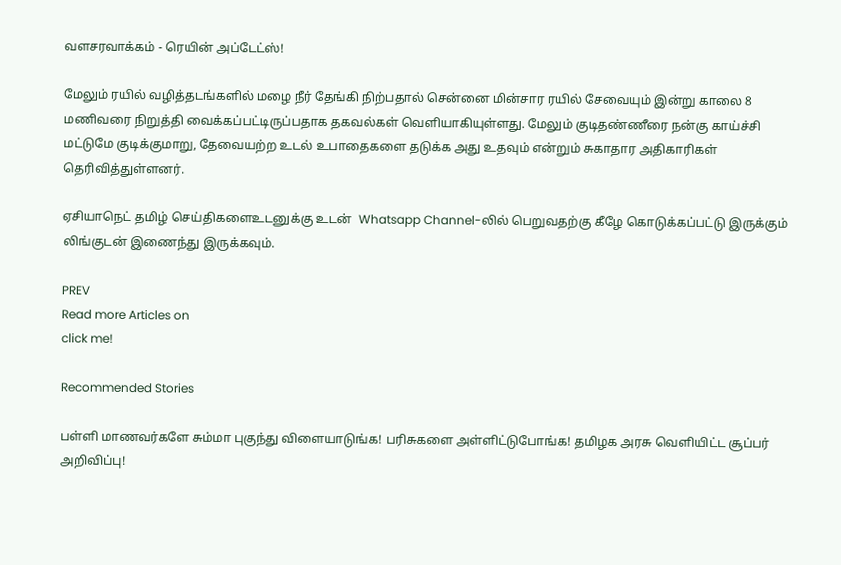வளசரவாக்கம் - ரெயின் அப்டேட்ஸ்!

மேலும் ரயில் வழித்தடங்களில் மழை நீர் தேங்கி நிற்பதால் சென்னை மின்சார ரயில் சேவையும் இன்று காலை 8 மணிவரை நிறுத்தி வைக்கப்பட்டிருப்பதாக தகவல்கள் வெளியாகியுள்ளது. மேலும் குடிதண்ணீரை நன்கு காய்ச்சி மட்டுமே குடிக்குமாறு, தேவையற்ற உடல் உபாதைகளை தடுக்க அது உதவும் என்றும் சுகாதார அதிகாரிகள் தெரிவித்துள்ளனர்.

ஏசியாநெட் தமிழ் செய்திகளைஉடனுக்கு உடன்  Whatsapp Channel-லில் பெறுவதற்கு கீழே கொடுக்கப்பட்டு இருக்கும் லிங்குடன் இணைந்து இருக்கவும்.

PREV
Read more Articles on
click me!

Recommended Stories

பள்ளி மாணவர்களே சும்மா புகுந்து விளையாடுங்க! பரிசுகளை அள்ளிட்டுபோங்க! தமிழக அரசு வெளியிட்ட சூப்பர் அறிவிப்பு!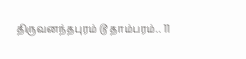திருவனந்தபுரம் டூ தாம்பரம்.. 11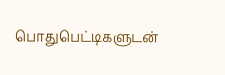பொதுபெட்டிகளுடன்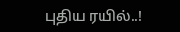புதிய ரயில்..!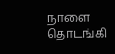நாளை தொடங்கி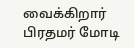வைக்கிறார் பிரதமர் மோடி